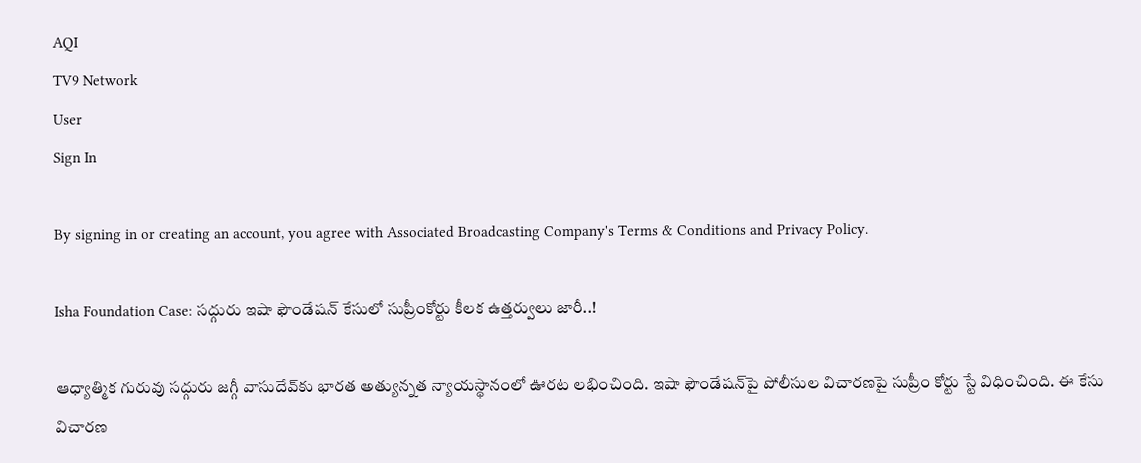AQI
TV9 Network
User
Sign In

By signing in or creating an account, you agree with Associated Broadcasting Company's Terms & Conditions and Privacy Policy.

Isha Foundation Case: సద్గురు ఇషా ఫౌండేషన్‌ కేసులో సుప్రీంకోర్టు కీలక ఉత్తర్వులు జారీ..!

ఆధ్యాత్మిక గురువు సద్గురు జగ్గీ వాసుదేవ్‌కు భారత అత్యున్నత న్యాయస్థానంలో ఊరట లభించింది. ఇషా ఫౌండేషన్‌పై పోలీసుల విచారణపై సుప్రీం కోర్టు స్టే విధించింది. ఈ కేసు విచారణ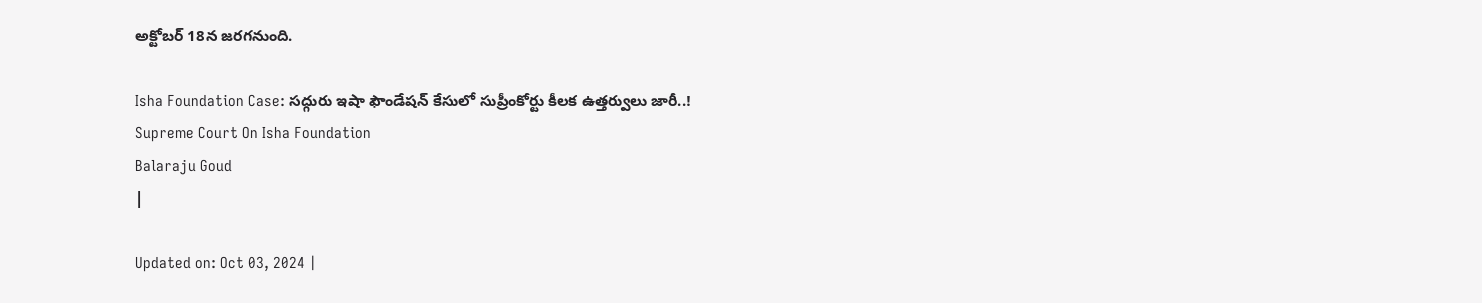అక్టోబర్ 18న జరగనుంది.

Isha Foundation Case: సద్గురు ఇషా ఫౌండేషన్‌ కేసులో సుప్రీంకోర్టు కీలక ఉత్తర్వులు జారీ..!
Supreme Court On Isha Foundation
Balaraju Goud
|

Updated on: Oct 03, 2024 |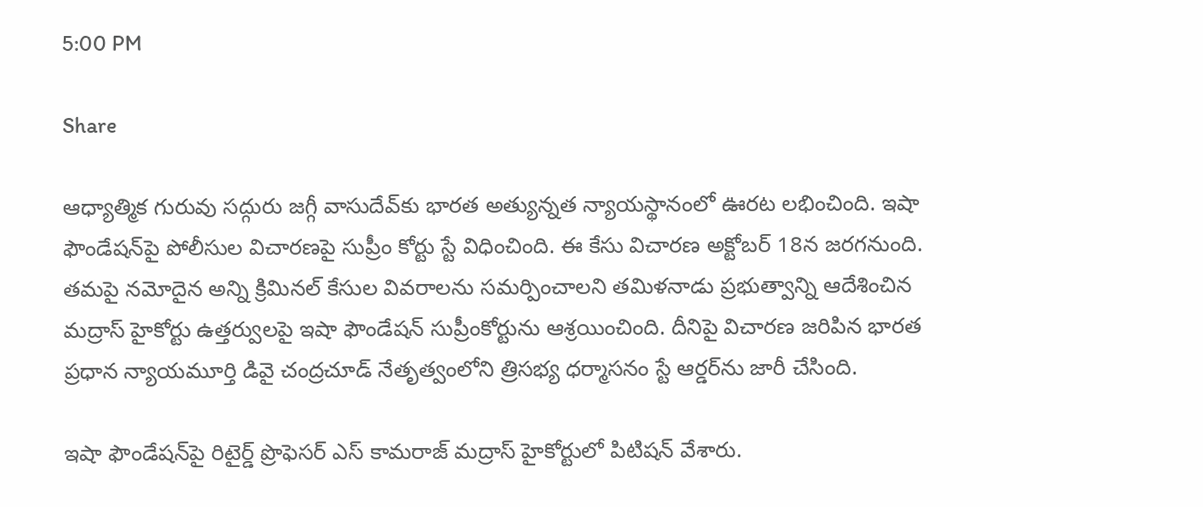5:00 PM

Share

ఆధ్యాత్మిక గురువు సద్గురు జగ్గీ వాసుదేవ్‌కు భారత అత్యున్నత న్యాయస్థానంలో ఊరట లభించింది. ఇషా ఫౌండేషన్‌పై పోలీసుల విచారణపై సుప్రీం కోర్టు స్టే విధించింది. ఈ కేసు విచారణ అక్టోబర్ 18న జరగనుంది. తమపై నమోదైన అన్ని క్రిమినల్ కేసుల వివరాలను సమర్పించాలని తమిళనాడు ప్రభుత్వాన్ని ఆదేశించిన మద్రాస్ హైకోర్టు ఉత్తర్వులపై ఇషా ఫౌండేషన్ సుప్రీంకోర్టును ఆశ్రయించింది. దీనిపై విచారణ జరిపిన భారత ప్రధాన న్యాయమూర్తి డివై చంద్రచూడ్ నేతృత్వంలోని త్రిసభ్య ధర్మాసనం స్టే ఆర్డర్‌ను జారీ చేసింది.

ఇషా ఫౌండేషన్‌పై రిటైర్డ్ ప్రొఫెసర్ ఎస్ కామరాజ్ మద్రాస్ హైకోర్టులో పిటిషన్ వేశారు.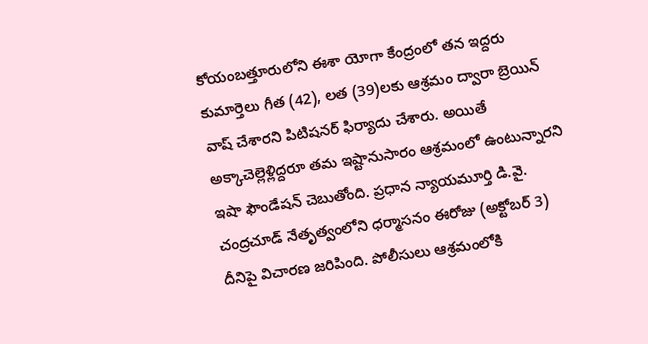కోయంబత్తూరులోని ఈశా యోగా కేంద్రంలో తన ఇద్దరు కుమార్తెలు గీత (42), లత (39)లకు ఆశ్రమం ద్వారా బ్రెయిన్ వాష్ చేశారని పిటిషనర్ ఫిర్యాదు చేశారు. అయితే అక్కాచెల్లెళ్లిద్దరూ తమ ఇష్టానుసారం ఆశ్రమంలో ఉంటున్నారని ఇషా ఫౌండేషన్ చెబుతోంది. ప్రధాన న్యాయమూర్తి డి.వై. చంద్రచూడ్ నేతృత్వంలోని ధర్మాసనం ఈరోజు (అక్టోబర్ 3) దీనిపై విచారణ జరిపింది. పోలీసులు ఆశ్రమంలోకి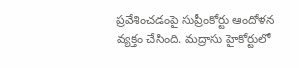ప్రవేశించడంపై సుప్రీంకోర్టు ఆందోళన వ్యక్తం చేసింది. మద్రాసు హైకోర్టులో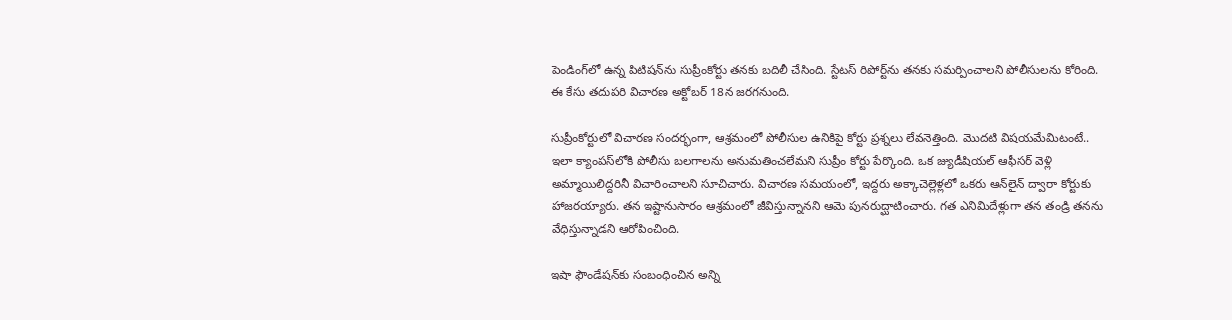పెండింగ్‌లో ఉన్న పిటిషన్‌ను సుప్రీంకోర్టు తనకు బదిలీ చేసింది. స్టేటస్ రిపోర్ట్‌ను తనకు సమర్పించాలని పోలీసులను కోరింది. ఈ కేసు తదుపరి విచారణ అక్టోబర్ 18న జరగనుంది.

సుప్రీంకోర్టులో విచారణ సందర్భంగా, ఆశ్రమంలో పోలీసుల ఉనికిపై కోర్టు ప్రశ్నలు లేవనెత్తింది. మొదటి విషయమేమిటంటే.. ఇలా క్యాంపస్‌లోకి పోలీసు బలగాలను అనుమతించలేమని సుప్రీం కోర్టు పేర్కొంది. ఒక జ్యుడీషియల్ ఆఫీసర్ వెళ్లి అమ్మాయిలిద్దరినీ విచారించాలని సూచిచారు. విచారణ సమయంలో, ఇద్దరు అక్కాచెల్లెళ్లలో ఒకరు ఆన్‌లైన్ ద్వారా కోర్టుకు హాజరయ్యారు. తన ఇష్టానుసారం ఆశ్రమంలో జీవిస్తున్నానని ఆమె పునరుద్ఘాటించారు. గత ఎనిమిదేళ్లుగా తన తండ్రి తనను వేధిస్తున్నాడని ఆరోపించింది.

ఇషా ఫౌండేషన్‌కు సంబంధించిన అన్ని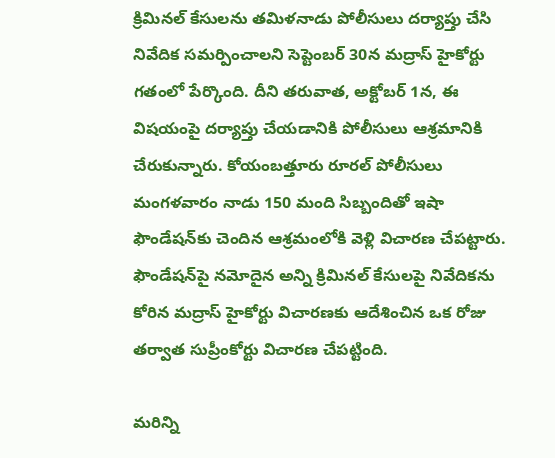క్రిమినల్ కేసులను తమిళనాడు పోలీసులు దర్యాప్తు చేసి నివేదిక సమర్పించాలని సెప్టెంబర్ 30న మద్రాస్ హైకోర్టు గతంలో పేర్కొంది. దీని తరువాత, అక్టోబర్ 1న, ఈ విషయంపై దర్యాప్తు చేయడానికి పోలీసులు ఆశ్రమానికి చేరుకున్నారు. కోయంబత్తూరు రూరల్ పోలీసులు మంగళవారం నాడు 150 మంది సిబ్బందితో ఇషా ఫౌండేషన్‌కు చెందిన ఆశ్రమంలోకి వెళ్లి విచారణ చేపట్టారు. ఫౌండేషన్‌పై నమోదైన అన్ని క్రిమినల్ కేసులపై నివేదికను కోరిన మద్రాస్ హైకోర్టు విచారణకు ఆదేశించిన ఒక రోజు తర్వాత సుప్రీంకోర్టు విచారణ చేపట్టింది.

మరిన్ని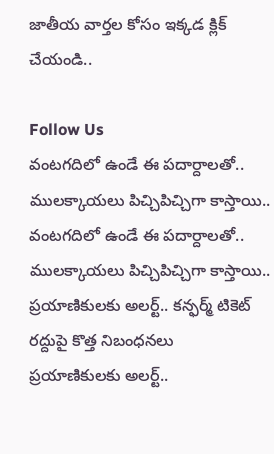జాతీయ వార్తల కోసం ఇక్కడ క్లిక్ చేయండి..

Follow Us
వంటగదిలో ఉండే ఈ పదార్దాలతో.. ములక్కాయలు పిచ్చిపిచ్చిగా కాస్తాయి..
వంటగదిలో ఉండే ఈ పదార్దాలతో.. ములక్కాయలు పిచ్చిపిచ్చిగా కాస్తాయి..
ప్రయాణికులకు అలర్ట్.. కన్ఫర్మ్ టికెట్ రద్దుపై కొత్త నిబంధనలు
ప్రయాణికులకు అలర్ట్..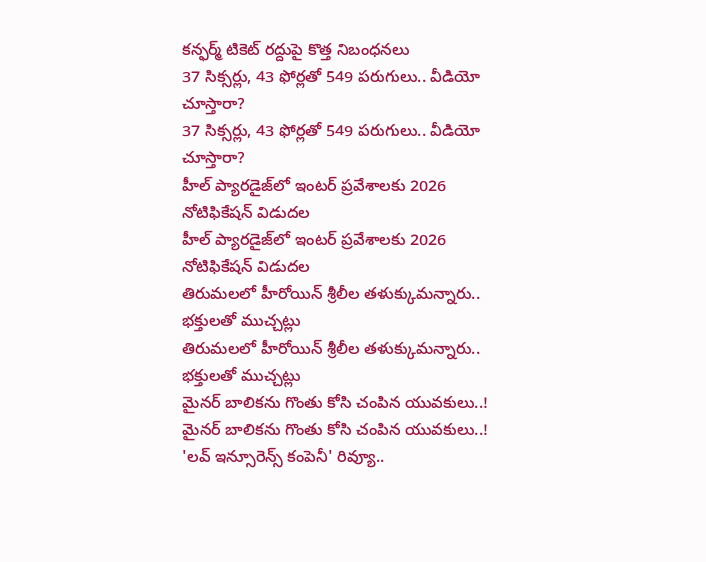కన్ఫర్మ్ టికెట్ రద్దుపై కొత్త నిబంధనలు
37 సిక్సర్లు, 43 ఫోర్లతో 549 పరుగులు.. వీడియో చూస్తారా?
37 సిక్సర్లు, 43 ఫోర్లతో 549 పరుగులు.. వీడియో చూస్తారా?
హీల్‌ ప్యారడైజ్‌లో ఇంటర్ ప్రవేశాలకు 2026 నోటిఫికేషన్‌ విడుదల
హీల్‌ ప్యారడైజ్‌లో ఇంటర్ ప్రవేశాలకు 2026 నోటిఫికేషన్‌ విడుదల
తిరుమలలో హీరోయిన్ శ్రీలీల తళుక్కుమన్నారు.. భక్తులతో ముచ్చట్లు
తిరుమలలో హీరోయిన్ శ్రీలీల తళుక్కుమన్నారు.. భక్తులతో ముచ్చట్లు
మైనర్ బాలికను గొంతు కోసి చంపిన యువకులు..!
మైనర్ బాలికను గొంతు కోసి చంపిన యువకులు..!
'లవ్ ఇన్సూరెన్స్ కంపెనీ' రివ్యూ..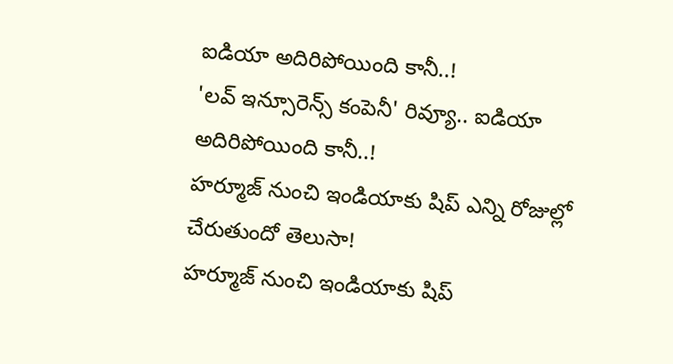ఐడియా అదిరిపోయింది కానీ..!
'లవ్ ఇన్సూరెన్స్ కంపెనీ' రివ్యూ.. ఐడియా అదిరిపోయింది కానీ..!
హర్మూజ్ నుంచి ఇండియా‌కు షిప్ ఎన్ని రోజుల్లో చేరుతుందో తెలుసా!
హర్మూజ్ నుంచి ఇండియా‌కు షిప్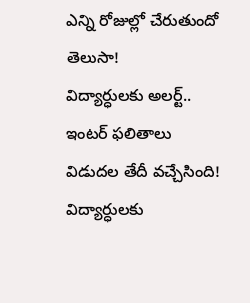ఎన్ని రోజుల్లో చేరుతుందో తెలుసా!
విద్యార్ధులకు అలర్ట్.. ఇంటర్ ఫలితాలు విడుదల తేదీ వచ్చేసింది!
విద్యార్ధులకు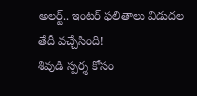అలర్ట్.. ఇంటర్ ఫలితాలు విడుదల తేదీ వచ్చేసింది!
శివుడి స్పర్శ కోసం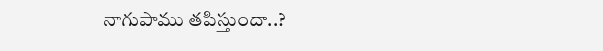నాగుపాము తపిస్తుందా..?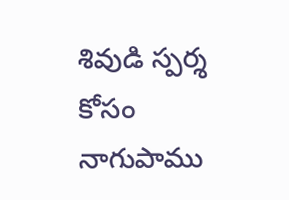శివుడి స్పర్శ కోసం నాగుపాము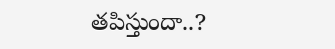తపిస్తుందా..?